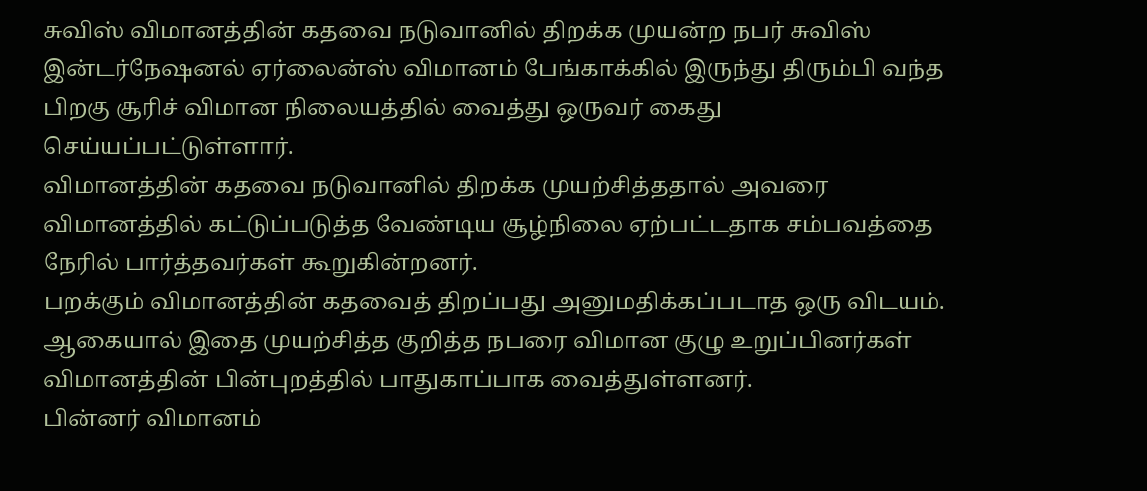சுவிஸ் விமானத்தின் கதவை நடுவானில் திறக்க முயன்ற நபர் சுவிஸ் இன்டர்நேஷனல் ஏர்லைன்ஸ் விமானம் பேங்காக்கில் இருந்து திரும்பி வந்த பிறகு சூரிச் விமான நிலையத்தில் வைத்து ஒருவர் கைது செய்யப்பட்டுள்ளார்.
விமானத்தின் கதவை நடுவானில் திறக்க முயற்சித்ததால் அவரை விமானத்தில் கட்டுப்படுத்த வேண்டிய சூழ்நிலை ஏற்பட்டதாக சம்பவத்தை நேரில் பார்த்தவர்கள் கூறுகின்றனர்.
பறக்கும் விமானத்தின் கதவைத் திறப்பது அனுமதிக்கப்படாத ஒரு விடயம். ஆகையால் இதை முயற்சித்த குறித்த நபரை விமான குழு உறுப்பினர்கள் விமானத்தின் பின்புறத்தில் பாதுகாப்பாக வைத்துள்ளனர்.
பின்னர் விமானம்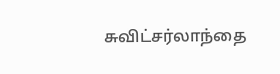சுவிட்சர்லாந்தை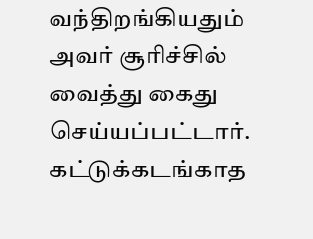வந்திறங்கியதும் அவர் சூரிச்சில் வைத்து கைது செய்யப்பட்டார். கட்டுக்கடங்காத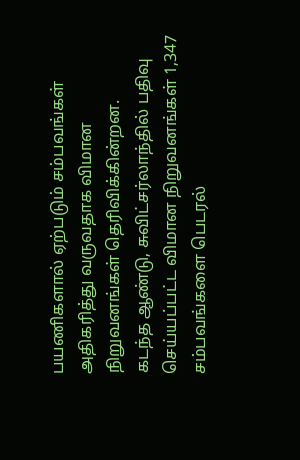பயணிகளால் ஏற்படும் சம்பவங்கள் அதிகரித்து வருவதாக விமான நிறுவனங்கள் தெரிவிக்கின்றன.
கடந்த ஆண்டு, சுவிட்சர்லாந்தில் பதிவு செய்யப்பட்ட விமான நிறுவனங்கள் 1,347 சம்பவங்களை பெடரல்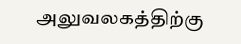அலுவலகத்திற்கு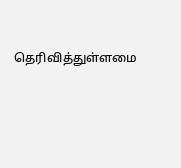தெரிவித்துள்ளமை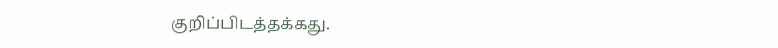குறிப்பிடத்தக்கது.